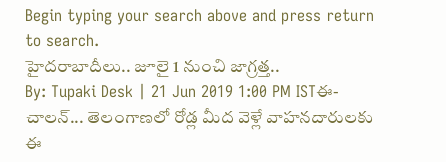Begin typing your search above and press return to search.
హైదరాబాదీలు.. జూలై 1 నుంచి జాగ్రత్త..
By: Tupaki Desk | 21 Jun 2019 1:00 PM ISTఈ-చాలన్... తెలంగాణలో రోడ్ల మీద వెళ్లే వాహనదారులకు ఈ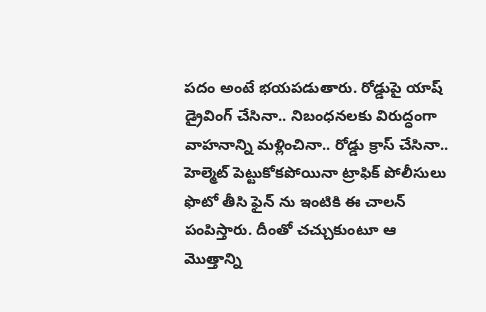పదం అంటే భయపడుతారు. రోడ్డుపై యాష్ డ్రైవింగ్ చేసినా.. నిబంధనలకు విరుద్ధంగా వాహనాన్ని మళ్లించినా.. రోడ్డు క్రాస్ చేసినా.. హెల్మెట్ పెట్టుకోకపోయినా ట్రాఫిక్ పోలీసులు ఫొటో తీసి ఫైన్ ను ఇంటికి ఈ చాలన్ పంపిస్తారు. దీంతో చచ్చుకుంటూ ఆ మొత్తాన్ని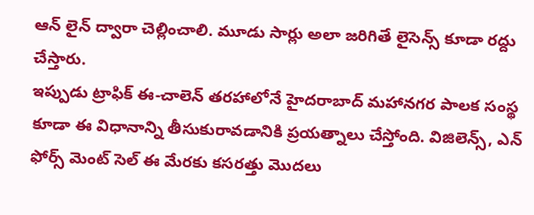ఆన్ లైన్ ద్వారా చెల్లించాలి. మూడు సార్లు అలా జరిగితే లైసెన్స్ కూడా రద్దు చేస్తారు.
ఇప్పుడు ట్రాఫిక్ ఈ-చాలెన్ తరహాలోనే హైదరాబాద్ మహానగర పాలక సంస్థ కూడా ఈ విధానాన్ని తీసుకురావడానికి ప్రయత్నాలు చేస్తోంది. విజిలెన్స్, ఎన్ ఫోర్స్ మెంట్ సెల్ ఈ మేరకు కసరత్తు మొదలు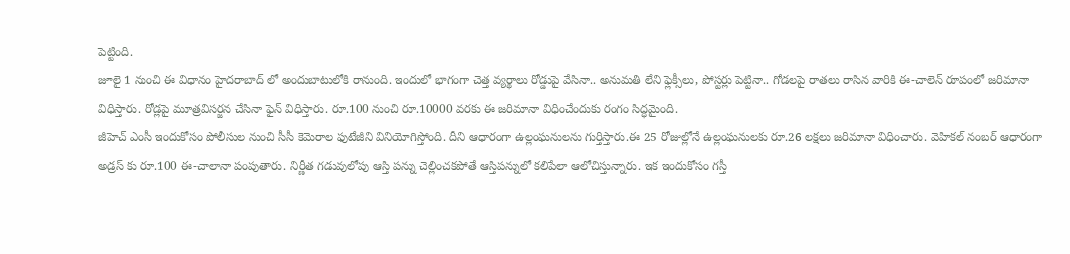పెట్టింది.
జూలై 1 నుంచి ఈ విధానం హైదరాబాద్ లో అందుబాటులోకి రానుంది. ఇందులో భాగంగా చెత్త వ్యర్థాలు రోడ్డుపై వేసినా.. అనుమతి లేని ఫ్లెక్సీలు, పోస్టర్లు పెట్టినా.. గోడలపై రాతలు రాసిన వారికి ఈ-చాలెన్ రూపంలో జరిమానా విధిస్తారు. రోడ్లపై మూత్రవిసర్జన చేసినా ఫైన్ విధిస్తారు. రూ.100 నుంచి రూ.10000 వరకు ఈ జరిమానా విధించేందుకు రంగం సిద్ధమైంది.
జీహెచ్ ఎంసీ ఇందుకోసం పోలీసుల నుంచి సీసీ కెమెరాల ఫుటేజీని వినియోగిస్తోంది. దీని ఆధారంగా ఉల్లంఘనులను గుర్తిస్తారు.ఈ 25 రోజుల్లోనే ఉల్లంఘనులకు రూ.26 లక్షలు జరిమానా విధించారు. వెహికల్ నంబర్ ఆధారంగా అడ్రస్ కు రూ.100 ఈ-చాలానా పంపుతారు. నిర్ణీత గడువులోపు ఆస్తి పన్ను చెల్లించకపోతే ఆస్తిపన్నులో కలిపేలా ఆలోచిస్తున్నారు. ఇక ఇందుకోసం గస్తీ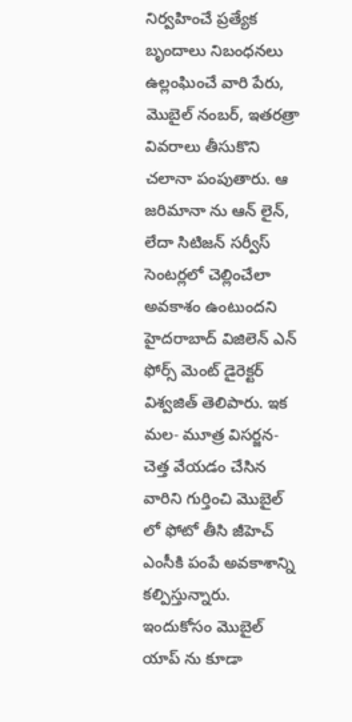నిర్వహించే ప్రత్యేక బృందాలు నిబంధనలు ఉల్లంఘించే వారి పేరు, మొబైల్ నంబర్, ఇతరత్రా వివరాలు తీసుకొని చలానా పంపుతారు. ఆ జరిమానా ను ఆన్ లైన్, లేదా సిటిజన్ సర్వీస్ సెంటర్లలో చెల్లించేలా అవకాశం ఉంటుందని హైదరాబాద్ విజిలెన్ ఎన్ ఫోర్స్ మెంట్ డైరెక్టర్ విశ్వజిత్ తెలిపారు. ఇక మల- మూత్ర విసర్జన- చెత్త వేయడం చేసిన వారిని గుర్తించి మొబైల్ లో ఫోటో తీసి జీహెచ్ ఎంసీకి పంపే అవకాశాన్ని కల్పిస్తున్నారు. ఇందుకోసం మొబైల్ యాప్ ను కూడా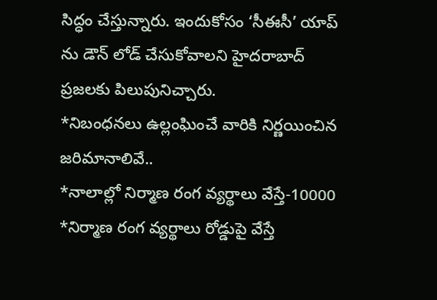సిద్ధం చేస్తున్నారు. ఇందుకోసం ‘సీఈసీ’ యాప్ ను డౌన్ లోడ్ చేసుకోవాలని హైదరాబాద్ ప్రజలకు పిలుపునిచ్చారు.
*నిబంధనలు ఉల్లంఘించే వారికి నిర్ణయించిన జరిమానాలివే..
*నాలాల్లో నిర్మాణ రంగ వ్యర్థాలు వేస్తే-10000
*నిర్మాణ రంగ వ్యర్థాలు రోడ్డుపై వేస్తే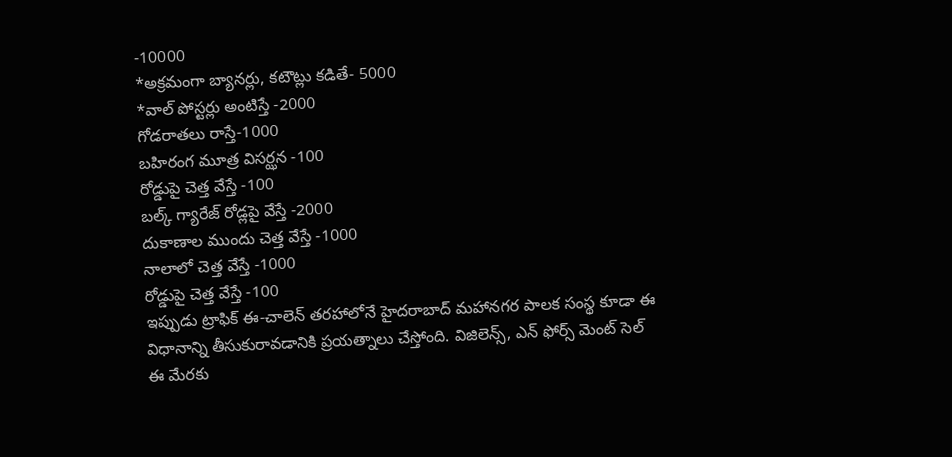-10000
*అక్రమంగా బ్యానర్లు, కటౌట్లు కడితే- 5000
*వాల్ పోస్టర్లు అంటిస్తే -2000
గోడరాతలు రాస్తే-1000
బహిరంగ మూత్ర విసర్ఝన -100
రోడ్డుపై చెత్త వేస్తే -100
బల్క్ గ్యారేజ్ రోడ్లపై వేస్తే -2000
దుకాణాల ముందు చెత్త వేస్తే -1000
నాలాలో చెత్త వేస్తే -1000
రోడ్డుపై చెత్త వేస్తే -100
ఇప్పుడు ట్రాఫిక్ ఈ-చాలెన్ తరహాలోనే హైదరాబాద్ మహానగర పాలక సంస్థ కూడా ఈ విధానాన్ని తీసుకురావడానికి ప్రయత్నాలు చేస్తోంది. విజిలెన్స్, ఎన్ ఫోర్స్ మెంట్ సెల్ ఈ మేరకు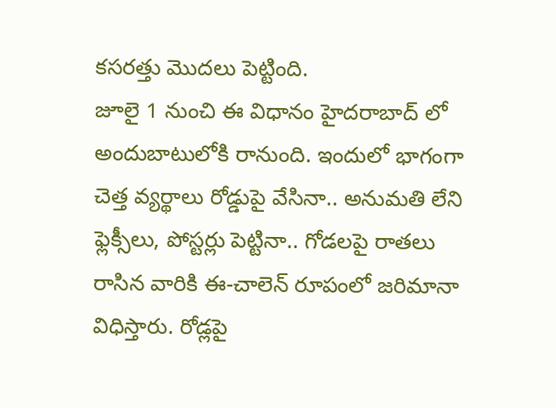కసరత్తు మొదలు పెట్టింది.
జూలై 1 నుంచి ఈ విధానం హైదరాబాద్ లో అందుబాటులోకి రానుంది. ఇందులో భాగంగా చెత్త వ్యర్థాలు రోడ్డుపై వేసినా.. అనుమతి లేని ఫ్లెక్సీలు, పోస్టర్లు పెట్టినా.. గోడలపై రాతలు రాసిన వారికి ఈ-చాలెన్ రూపంలో జరిమానా విధిస్తారు. రోడ్లపై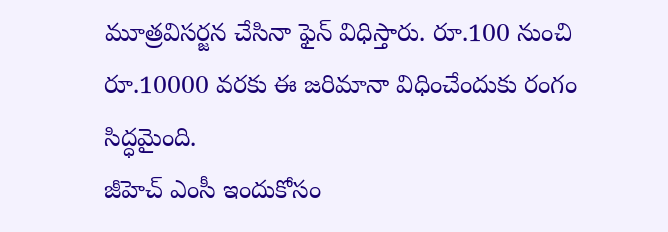మూత్రవిసర్జన చేసినా ఫైన్ విధిస్తారు. రూ.100 నుంచి రూ.10000 వరకు ఈ జరిమానా విధించేందుకు రంగం సిద్ధమైంది.
జీహెచ్ ఎంసీ ఇందుకోసం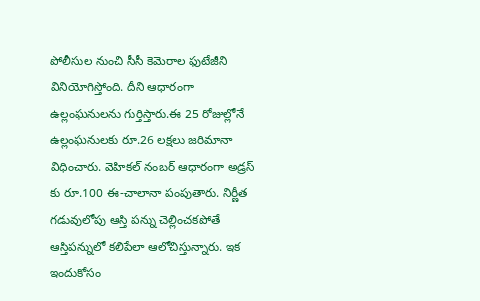పోలీసుల నుంచి సీసీ కెమెరాల ఫుటేజీని వినియోగిస్తోంది. దీని ఆధారంగా ఉల్లంఘనులను గుర్తిస్తారు.ఈ 25 రోజుల్లోనే ఉల్లంఘనులకు రూ.26 లక్షలు జరిమానా విధించారు. వెహికల్ నంబర్ ఆధారంగా అడ్రస్ కు రూ.100 ఈ-చాలానా పంపుతారు. నిర్ణీత గడువులోపు ఆస్తి పన్ను చెల్లించకపోతే ఆస్తిపన్నులో కలిపేలా ఆలోచిస్తున్నారు. ఇక ఇందుకోసం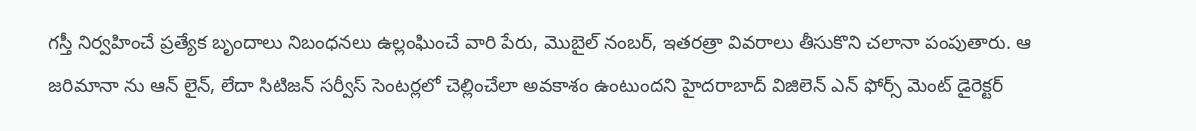గస్తీ నిర్వహించే ప్రత్యేక బృందాలు నిబంధనలు ఉల్లంఘించే వారి పేరు, మొబైల్ నంబర్, ఇతరత్రా వివరాలు తీసుకొని చలానా పంపుతారు. ఆ జరిమానా ను ఆన్ లైన్, లేదా సిటిజన్ సర్వీస్ సెంటర్లలో చెల్లించేలా అవకాశం ఉంటుందని హైదరాబాద్ విజిలెన్ ఎన్ ఫోర్స్ మెంట్ డైరెక్టర్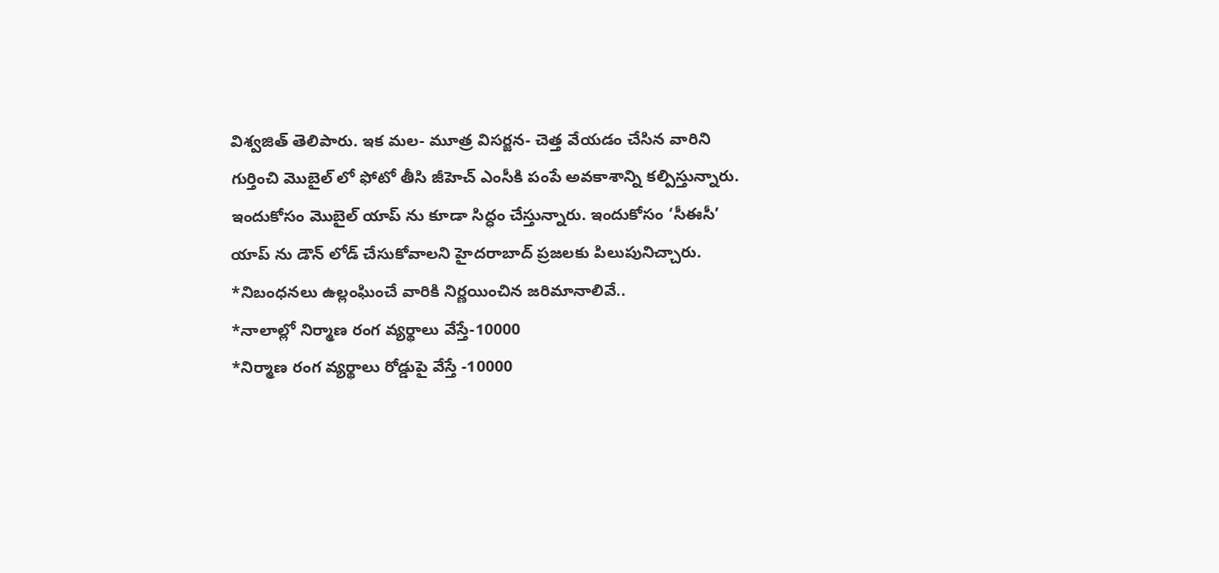విశ్వజిత్ తెలిపారు. ఇక మల- మూత్ర విసర్జన- చెత్త వేయడం చేసిన వారిని గుర్తించి మొబైల్ లో ఫోటో తీసి జీహెచ్ ఎంసీకి పంపే అవకాశాన్ని కల్పిస్తున్నారు. ఇందుకోసం మొబైల్ యాప్ ను కూడా సిద్ధం చేస్తున్నారు. ఇందుకోసం ‘సీఈసీ’ యాప్ ను డౌన్ లోడ్ చేసుకోవాలని హైదరాబాద్ ప్రజలకు పిలుపునిచ్చారు.
*నిబంధనలు ఉల్లంఘించే వారికి నిర్ణయించిన జరిమానాలివే..
*నాలాల్లో నిర్మాణ రంగ వ్యర్థాలు వేస్తే-10000
*నిర్మాణ రంగ వ్యర్థాలు రోడ్డుపై వేస్తే -10000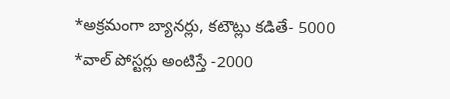*అక్రమంగా బ్యానర్లు, కటౌట్లు కడితే- 5000
*వాల్ పోస్టర్లు అంటిస్తే -2000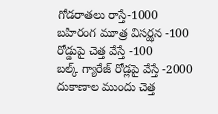గోడరాతలు రాస్తే-1000
బహిరంగ మూత్ర విసర్ఝన -100
రోడ్డుపై చెత్త వేస్తే -100
బల్క్ గ్యారేజ్ రోడ్లపై వేస్తే -2000
దుకాణాల ముందు చెత్త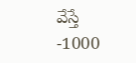వేస్తే -1000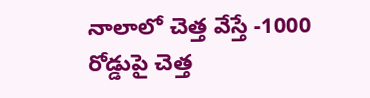నాలాలో చెత్త వేస్తే -1000
రోడ్డుపై చెత్త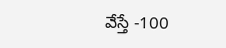వేస్తే -100